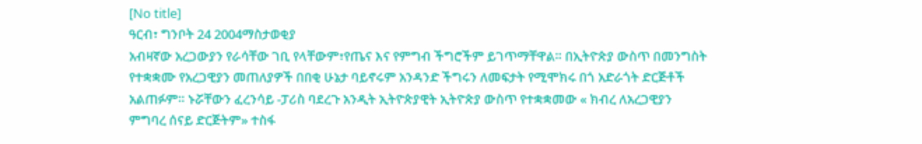[No title]
ዓርብ፣ ግንቦት 24 2004ማስታወቂያ
አብዛኛው አረጋውያን የራሳቸው ገቢ የላቸውም፣የጤና እና የምግብ ችግሮችም ይገጥማቸዋል። በኢትዮጵያ ውስጥ በመንግስት የተቋቋሙ የአረጋዊያን መጠለያዎች በበቂ ሁኔታ ባይኖሩም አንዳንድ ችግሩን ለመፍታት የሚሞክሩ በጎ አድራጎት ድርጅቶች አልጠፉም። ኑሯቸውን ፈረንሳይ -ፓሪስ ባደረጉ አንዲት ኢትዮጵያዊት ኢትዮጵያ ውስጥ የተቋቋመው « ክብረ ለአረጋዊያን ምግባረ ሰናይ ድርጅትም» ተስፋ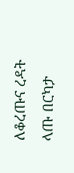ለቆረጡና ረዳት ላጡ በርካታ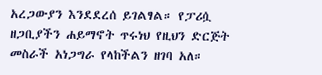አረጋውያን እንደደረሰ ይገልፃል። የፓሪሷ ዘጋቢያችን ሐይማኖት ጥሩነህ የዚህን ድርጅት መስራች አነጋግራ የላከችልን ዘገባ አለ።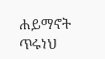ሐይማኖት ጥሩነህ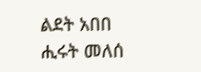ልደት አበበ
ሒሩት መለሰ